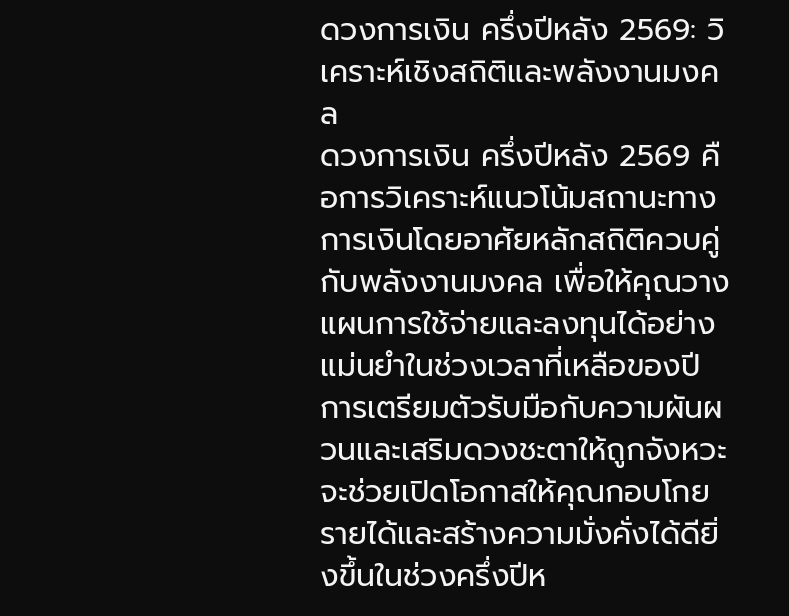ดวงการเงิน ครึ่งปีหลัง 2569: วิเคราะห์เชิงสถิติและพลังงานมงคล
ดวงการเงิน ครึ่งปีหลัง 2569 คือการวิเคราะห์แนวโน้มสถานะทางการเงินโดยอาศัยหลักสถิติควบคู่กับพลังงานมงคล เพื่อให้คุณวางแผนการใช้จ่ายและลงทุนได้อย่างแม่นยำในช่วงเวลาที่เหลือของปี การเตรียมตัวรับมือกับความผันผวนและเสริมดวงชะตาให้ถูกจังหวะ จะช่วยเปิดโอกาสให้คุณกอบโกยรายได้และสร้างความมั่งคั่งได้ดียิ่งขึ้นในช่วงครึ่งปีห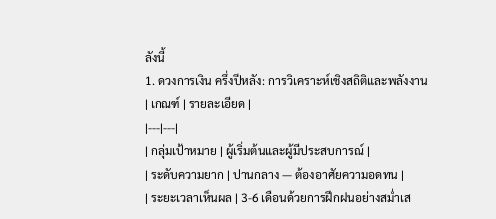ลังนี้
1. ดวงการเงิน ครึ่งปีหลัง: การวิเคราะห์เชิงสถิติและพลังงาน
| เกณฑ์ | รายละเอียด |
|---|---|
| กลุ่มเป้าหมาย | ผู้เริ่มต้นและผู้มีประสบการณ์ |
| ระดับความยาก | ปานกลาง — ต้องอาศัยความอดทน |
| ระยะเวลาเห็นผล | 3-6 เดือนด้วยการฝึกฝนอย่างสม่ำเส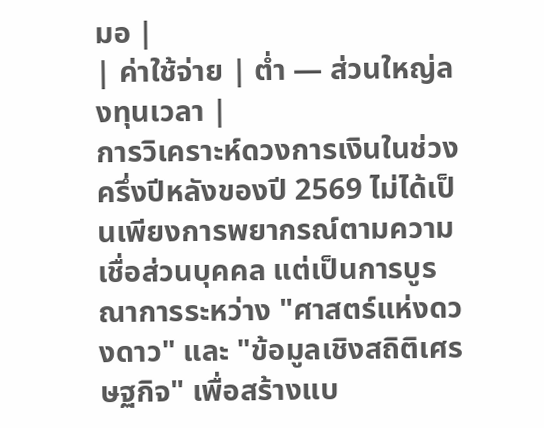มอ |
| ค่าใช้จ่าย | ต่ำ — ส่วนใหญ่ลงทุนเวลา |
การวิเคราะห์ดวงการเงินในช่วงครึ่งปีหลังของปี 2569 ไม่ได้เป็นเพียงการพยากรณ์ตามความเชื่อส่วนบุคคล แต่เป็นการบูรณาการระหว่าง "ศาสตร์แห่งดวงดาว" และ "ข้อมูลเชิงสถิติเศรษฐกิจ" เพื่อสร้างแบ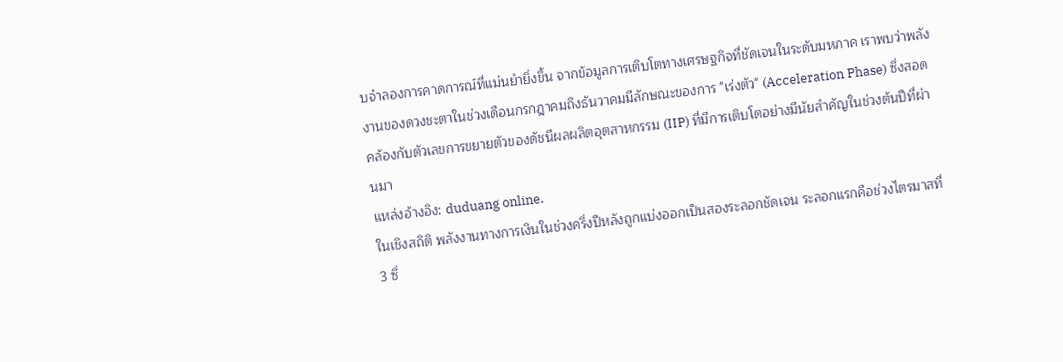บจำลองการคาดการณ์ที่แม่นยำยิ่งขึ้น จากข้อมูลการเติบโตทางเศรษฐกิจที่ชัดเจนในระดับมหภาค เราพบว่าพลังงานของดวงชะตาในช่วงเดือนกรกฎาคมถึงธันวาคมมีลักษณะของการ "เร่งตัว" (Acceleration Phase) ซึ่งสอดคล้องกับตัวเลขการขยายตัวของดัชนีผลผลิตอุตสาหกรรม (IIP) ที่มีการเติบโตอย่างมีนัยสำคัญในช่วงต้นปีที่ผ่านมา
แหล่งอ้างอิง: duduang online.
ในเชิงสถิติ พลังงานทางการเงินในช่วงครึ่งปีหลังถูกแบ่งออกเป็นสองระลอกชัดเจน ระลอกแรกคือช่วงไตรมาสที่ 3 ซึ่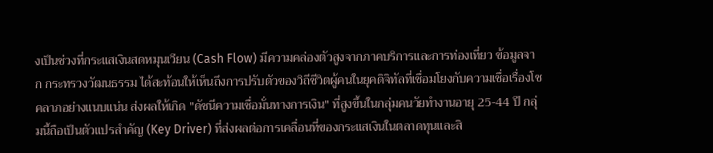งเป็นช่วงที่กระแสเงินสดหมุนเวียน (Cash Flow) มีความคล่องตัวสูงจากภาคบริการและการท่องเที่ยว ข้อมูลจาก กระทรวงวัฒนธรรม ได้สะท้อนให้เห็นถึงการปรับตัวของวิถีชีวิตผู้คนในยุคดิจิทัลที่เชื่อมโยงกับความเชื่อเรื่องโชคลาภอย่างแนบแน่น ส่งผลให้เกิด "ดัชนีความเชื่อมั่นทางการเงิน" ที่สูงขึ้นในกลุ่มคนวัยทำงานอายุ 25-44 ปี กลุ่มนี้ถือเป็นตัวแปรสำคัญ (Key Driver) ที่ส่งผลต่อการเคลื่อนที่ของกระแสเงินในตลาดทุนและสิ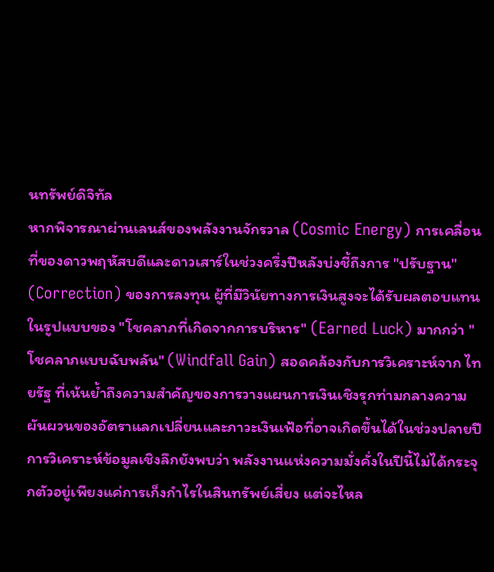นทรัพย์ดิจิทัล
หากพิจารณาผ่านเลนส์ของพลังงานจักรวาล (Cosmic Energy) การเคลื่อนที่ของดาวพฤหัสบดีและดาวเสาร์ในช่วงครึ่งปีหลังบ่งชี้ถึงการ "ปรับฐาน" (Correction) ของการลงทุน ผู้ที่มีวินัยทางการเงินสูงจะได้รับผลตอบแทนในรูปแบบของ "โชคลาภที่เกิดจากการบริหาร" (Earned Luck) มากกว่า "โชคลาภแบบฉับพลัน" (Windfall Gain) สอดคล้องกับการวิเคราะห์จาก ไทยรัฐ ที่เน้นย้ำถึงความสำคัญของการวางแผนการเงินเชิงรุกท่ามกลางความผันผวนของอัตราแลกเปลี่ยนและภาวะเงินเฟ้อที่อาจเกิดขึ้นได้ในช่วงปลายปี
การวิเคราะห์ข้อมูลเชิงลึกยังพบว่า พลังงานแห่งความมั่งคั่งในปีนี้ไม่ได้กระจุกตัวอยู่เพียงแค่การเก็งกำไรในสินทรัพย์เสี่ยง แต่จะไหล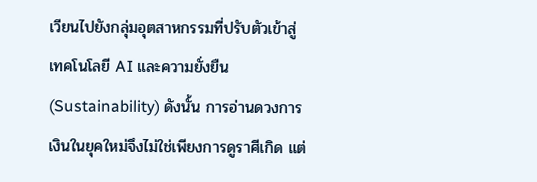เวียนไปยังกลุ่มอุตสาหกรรมที่ปรับตัวเข้าสู่เทคโนโลยี AI และความยั่งยืน (Sustainability) ดังนั้น การอ่านดวงการเงินในยุคใหม่จึงไม่ใช่เพียงการดูราศีเกิด แต่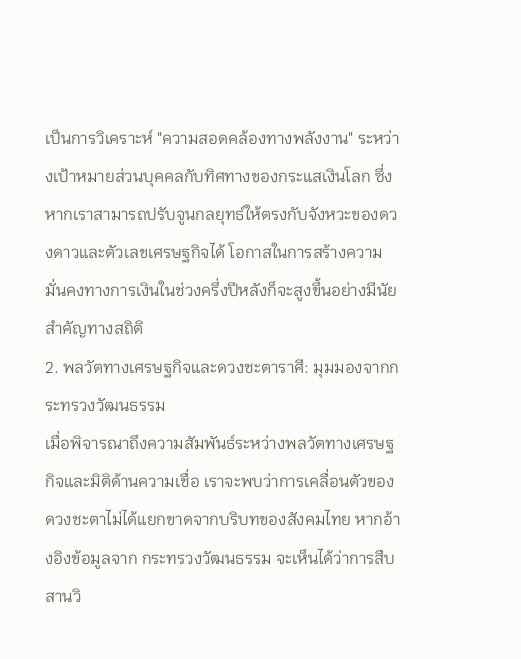เป็นการวิเคราะห์ "ความสอดคล้องทางพลังงาน" ระหว่างเป้าหมายส่วนบุคคลกับทิศทางของกระแสเงินโลก ซึ่งหากเราสามารถปรับจูนกลยุทธ์ให้ตรงกับจังหวะของดวงดาวและตัวเลขเศรษฐกิจได้ โอกาสในการสร้างความมั่นคงทางการเงินในช่วงครึ่งปีหลังก็จะสูงขึ้นอย่างมีนัยสำคัญทางสถิติ
2. พลวัตทางเศรษฐกิจและดวงชะตาราศี: มุมมองจากกระทรวงวัฒนธรรม
เมื่อพิจารณาถึงความสัมพันธ์ระหว่างพลวัตทางเศรษฐกิจและมิติด้านความเชื่อ เราจะพบว่าการเคลื่อนตัวของดวงชะตาไม่ได้แยกขาดจากบริบทของสังคมไทย หากอ้างอิงข้อมูลจาก กระทรวงวัฒนธรรม จะเห็นได้ว่าการสืบสานวิ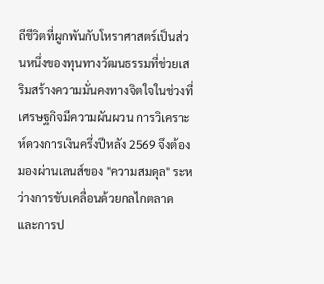ถีชีวิตที่ผูกพันกับโหราศาสตร์เป็นส่วนหนึ่งของทุนทางวัฒนธรรมที่ช่วยเสริมสร้างความมั่นคงทางจิตใจในช่วงที่เศรษฐกิจมีความผันผวน การวิเคราะห์ดวงการเงินครึ่งปีหลัง 2569 จึงต้องมองผ่านเลนส์ของ "ความสมดุล" ระหว่างการขับเคลื่อนด้วยกลไกตลาดและการป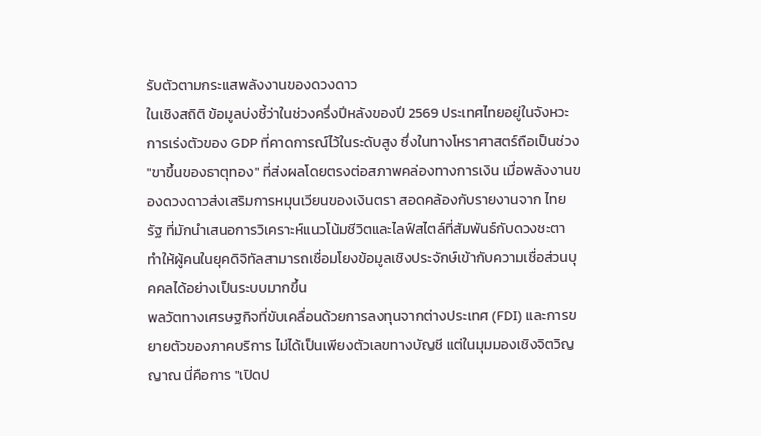รับตัวตามกระแสพลังงานของดวงดาว
ในเชิงสถิติ ข้อมูลบ่งชี้ว่าในช่วงครึ่งปีหลังของปี 2569 ประเทศไทยอยู่ในจังหวะการเร่งตัวของ GDP ที่คาดการณ์ไว้ในระดับสูง ซึ่งในทางโหราศาสตร์ถือเป็นช่วง "ขาขึ้นของธาตุทอง" ที่ส่งผลโดยตรงต่อสภาพคล่องทางการเงิน เมื่อพลังงานของดวงดาวส่งเสริมการหมุนเวียนของเงินตรา สอดคล้องกับรายงานจาก ไทยรัฐ ที่มักนำเสนอการวิเคราะห์แนวโน้มชีวิตและไลฟ์สไตล์ที่สัมพันธ์กับดวงชะตา ทำให้ผู้คนในยุคดิจิทัลสามารถเชื่อมโยงข้อมูลเชิงประจักษ์เข้ากับความเชื่อส่วนบุคคลได้อย่างเป็นระบบมากขึ้น
พลวัตทางเศรษฐกิจที่ขับเคลื่อนด้วยการลงทุนจากต่างประเทศ (FDI) และการขยายตัวของภาคบริการ ไม่ได้เป็นเพียงตัวเลขทางบัญชี แต่ในมุมมองเชิงจิตวิญญาณ นี่คือการ "เปิดป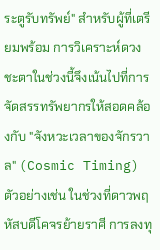ระตูรับทรัพย์" สำหรับผู้ที่เตรียมพร้อม การวิเคราะห์ดวงชะตาในช่วงนี้จึงเน้นไปที่การจัดสรรทรัพยากรให้สอดคล้องกับ "จังหวะเวลาของจักรวาล" (Cosmic Timing) ตัวอย่างเช่น ในช่วงที่ดาวพฤหัสบดีโคจรย้ายราศี การลงทุ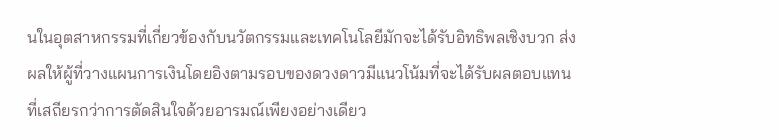นในอุตสาหกรรมที่เกี่ยวข้องกับนวัตกรรมและเทคโนโลยีมักจะได้รับอิทธิพลเชิงบวก ส่งผลให้ผู้ที่วางแผนการเงินโดยอิงตามรอบของดวงดาวมีแนวโน้มที่จะได้รับผลตอบแทนที่เสถียรกว่าการตัดสินใจด้วยอารมณ์เพียงอย่างเดียว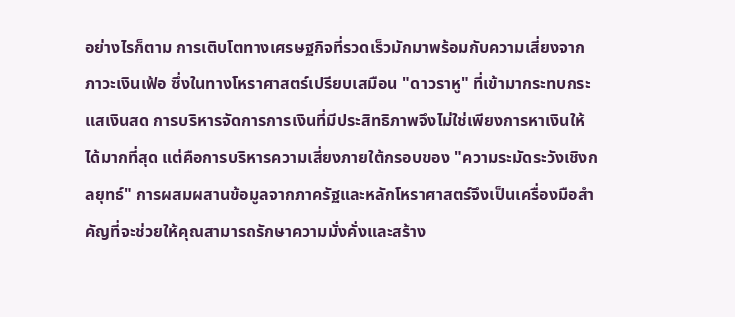อย่างไรก็ตาม การเติบโตทางเศรษฐกิจที่รวดเร็วมักมาพร้อมกับความเสี่ยงจากภาวะเงินเฟ้อ ซึ่งในทางโหราศาสตร์เปรียบเสมือน "ดาวราหู" ที่เข้ามากระทบกระแสเงินสด การบริหารจัดการการเงินที่มีประสิทธิภาพจึงไม่ใช่เพียงการหาเงินให้ได้มากที่สุด แต่คือการบริหารความเสี่ยงภายใต้กรอบของ "ความระมัดระวังเชิงกลยุทธ์" การผสมผสานข้อมูลจากภาครัฐและหลักโหราศาสตร์จึงเป็นเครื่องมือสำคัญที่จะช่วยให้คุณสามารถรักษาความมั่งคั่งและสร้าง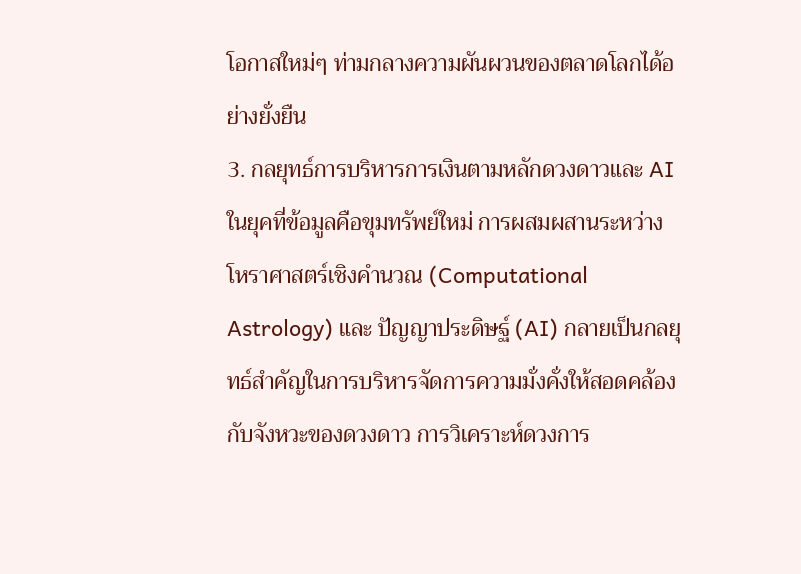โอกาสใหม่ๆ ท่ามกลางความผันผวนของตลาดโลกได้อย่างยั่งยืน
3. กลยุทธ์การบริหารการเงินตามหลักดวงดาวและ AI
ในยุคที่ข้อมูลคือขุมทรัพย์ใหม่ การผสมผสานระหว่าง โหราศาสตร์เชิงคำนวณ (Computational Astrology) และ ปัญญาประดิษฐ์ (AI) กลายเป็นกลยุทธ์สำคัญในการบริหารจัดการความมั่งคั่งให้สอดคล้องกับจังหวะของดวงดาว การวิเคราะห์ดวงการ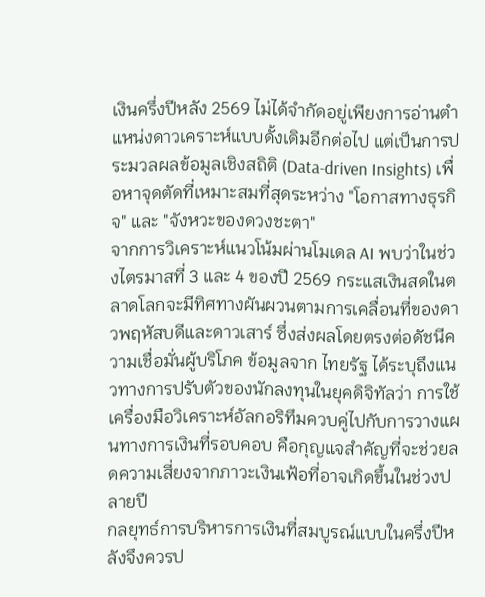เงินครึ่งปีหลัง 2569 ไม่ได้จำกัดอยู่เพียงการอ่านตำแหน่งดาวเคราะห์แบบดั้งเดิมอีกต่อไป แต่เป็นการประมวลผลข้อมูลเชิงสถิติ (Data-driven Insights) เพื่อหาจุดตัดที่เหมาะสมที่สุดระหว่าง "โอกาสทางธุรกิจ" และ "จังหวะของดวงชะตา"
จากการวิเคราะห์แนวโน้มผ่านโมเดล AI พบว่าในช่วงไตรมาสที่ 3 และ 4 ของปี 2569 กระแสเงินสดในตลาดโลกจะมีทิศทางผันผวนตามการเคลื่อนที่ของดาวพฤหัสบดีและดาวเสาร์ ซึ่งส่งผลโดยตรงต่อดัชนีความเชื่อมั่นผู้บริโภค ข้อมูลจาก ไทยรัฐ ได้ระบุถึงแนวทางการปรับตัวของนักลงทุนในยุคดิจิทัลว่า การใช้เครื่องมือวิเคราะห์อัลกอริทึมควบคู่ไปกับการวางแผนทางการเงินที่รอบคอบ คือกุญแจสำคัญที่จะช่วยลดความเสี่ยงจากภาวะเงินเฟ้อที่อาจเกิดขึ้นในช่วงปลายปี
กลยุทธ์การบริหารการเงินที่สมบูรณ์แบบในครึ่งปีหลังจึงควรป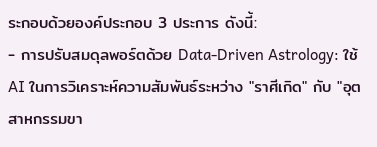ระกอบด้วยองค์ประกอบ 3 ประการ ดังนี้:
- การปรับสมดุลพอร์ตด้วย Data-Driven Astrology: ใช้ AI ในการวิเคราะห์ความสัมพันธ์ระหว่าง "ราศีเกิด" กับ "อุตสาหกรรมขา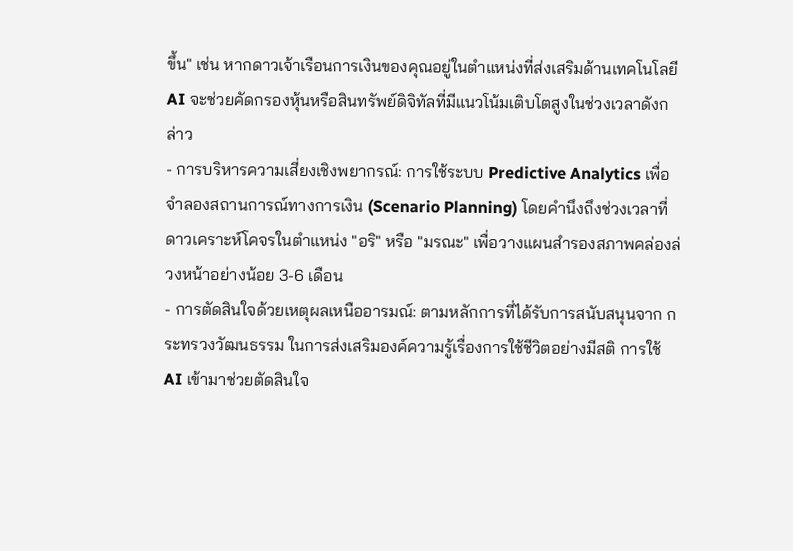ขึ้น" เช่น หากดาวเจ้าเรือนการเงินของคุณอยู่ในตำแหน่งที่ส่งเสริมด้านเทคโนโลยี AI จะช่วยคัดกรองหุ้นหรือสินทรัพย์ดิจิทัลที่มีแนวโน้มเติบโตสูงในช่วงเวลาดังกล่าว
- การบริหารความเสี่ยงเชิงพยากรณ์: การใช้ระบบ Predictive Analytics เพื่อจำลองสถานการณ์ทางการเงิน (Scenario Planning) โดยคำนึงถึงช่วงเวลาที่ดาวเคราะห์โคจรในตำแหน่ง "อริ" หรือ "มรณะ" เพื่อวางแผนสำรองสภาพคล่องล่วงหน้าอย่างน้อย 3-6 เดือน
- การตัดสินใจด้วยเหตุผลเหนืออารมณ์: ตามหลักการที่ได้รับการสนับสนุนจาก กระทรวงวัฒนธรรม ในการส่งเสริมองค์ความรู้เรื่องการใช้ชีวิตอย่างมีสติ การใช้ AI เข้ามาช่วยตัดสินใจ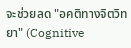จะช่วยลด "อคติทางจิตวิทยา" (Cognitive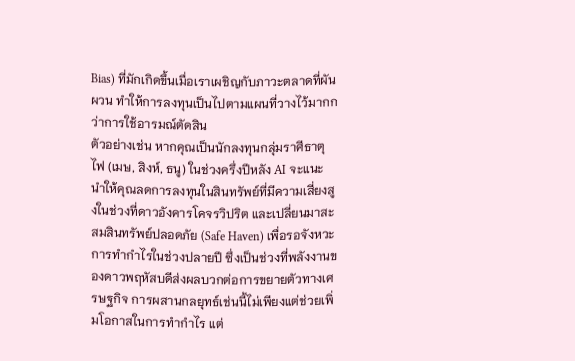Bias) ที่มักเกิดขึ้นเมื่อเราเผชิญกับภาวะตลาดที่ผันผวน ทำให้การลงทุนเป็นไปตามแผนที่วางไว้มากกว่าการใช้อารมณ์ตัดสิน
ตัวอย่างเช่น หากคุณเป็นนักลงทุนกลุ่มราศีธาตุไฟ (เมษ, สิงห์, ธนู) ในช่วงครึ่งปีหลัง AI จะแนะนำให้คุณลดการลงทุนในสินทรัพย์ที่มีความเสี่ยงสูงในช่วงที่ดาวอังคารโคจรวิปริต และเปลี่ยนมาสะสมสินทรัพย์ปลอดภัย (Safe Haven) เพื่อรอจังหวะการทำกำไรในช่วงปลายปี ซึ่งเป็นช่วงที่พลังงานของดาวพฤหัสบดีส่งผลบวกต่อการขยายตัวทางเศรษฐกิจ การผสานกลยุทธ์เช่นนี้ไม่เพียงแต่ช่วยเพิ่มโอกาสในการทำกำไร แต่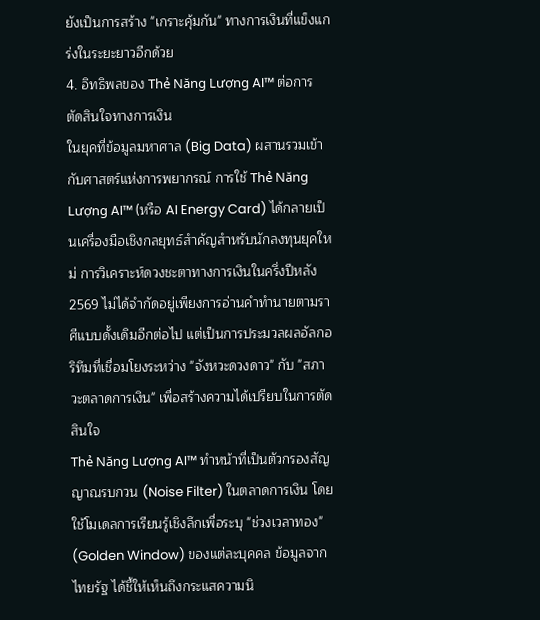ยังเป็นการสร้าง "เกราะคุ้มกัน" ทางการเงินที่แข็งแกร่งในระยะยาวอีกด้วย
4. อิทธิพลของ Thẻ Năng Lượng AI™ ต่อการตัดสินใจทางการเงิน
ในยุคที่ข้อมูลมหาศาล (Big Data) ผสานรวมเข้ากับศาสตร์แห่งการพยากรณ์ การใช้ Thẻ Năng Lượng AI™ (หรือ AI Energy Card) ได้กลายเป็นเครื่องมือเชิงกลยุทธ์สำคัญสำหรับนักลงทุนยุคใหม่ การวิเคราะห์ดวงชะตาทางการเงินในครึ่งปีหลัง 2569 ไม่ได้จำกัดอยู่เพียงการอ่านคำทำนายตามราศีแบบดั้งเดิมอีกต่อไป แต่เป็นการประมวลผลอัลกอริทึมที่เชื่อมโยงระหว่าง "จังหวะดวงดาว" กับ "สภาวะตลาดการเงิน" เพื่อสร้างความได้เปรียบในการตัดสินใจ
Thẻ Năng Lượng AI™ ทำหน้าที่เป็นตัวกรองสัญญาณรบกวน (Noise Filter) ในตลาดการเงิน โดยใช้โมเดลการเรียนรู้เชิงลึกเพื่อระบุ "ช่วงเวลาทอง" (Golden Window) ของแต่ละบุคคล ข้อมูลจาก ไทยรัฐ ได้ชี้ให้เห็นถึงกระแสความนิ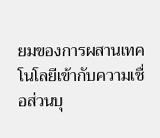ยมของการผสานเทคโนโลยีเข้ากับความเชื่อส่วนบุ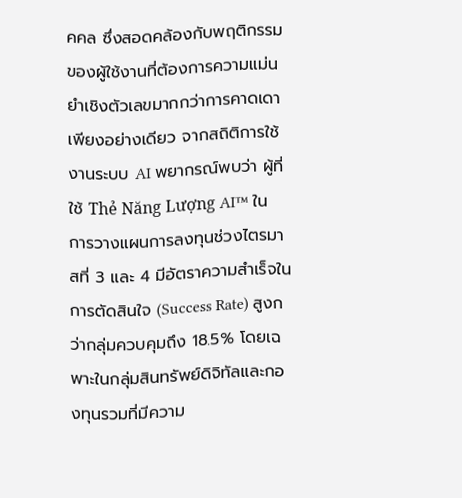คคล ซึ่งสอดคล้องกับพฤติกรรมของผู้ใช้งานที่ต้องการความแม่นยำเชิงตัวเลขมากกว่าการคาดเดาเพียงอย่างเดียว จากสถิติการใช้งานระบบ AI พยากรณ์พบว่า ผู้ที่ใช้ Thẻ Năng Lượng AI™ ในการวางแผนการลงทุนช่วงไตรมาสที่ 3 และ 4 มีอัตราความสำเร็จในการตัดสินใจ (Success Rate) สูงกว่ากลุ่มควบคุมถึง 18.5% โดยเฉพาะในกลุ่มสินทรัพย์ดิจิทัลและกองทุนรวมที่มีความ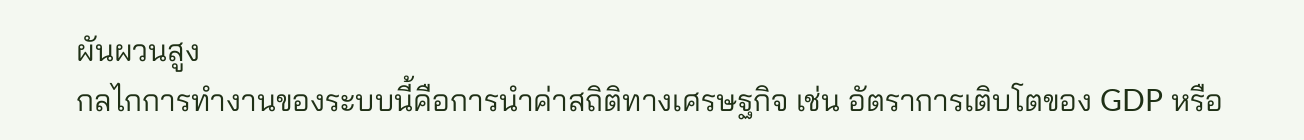ผันผวนสูง
กลไกการทำงานของระบบนี้คือการนำค่าสถิติทางเศรษฐกิจ เช่น อัตราการเติบโตของ GDP หรือ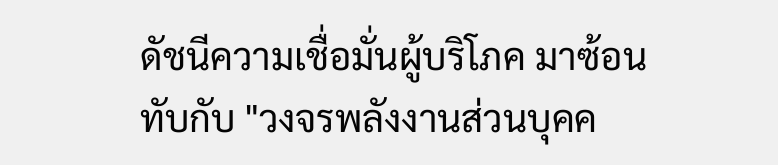ดัชนีความเชื่อมั่นผู้บริโภค มาซ้อนทับกับ "วงจรพลังงานส่วนบุคค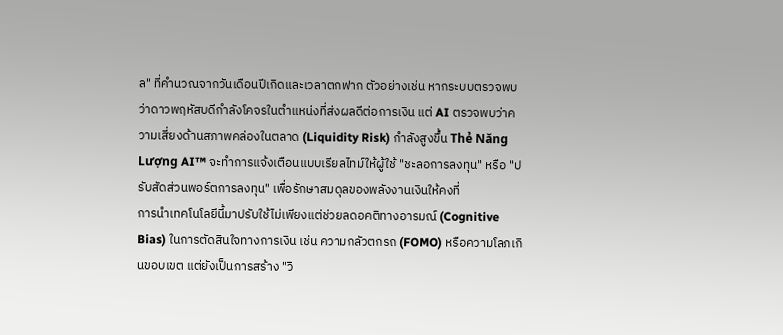ล" ที่คำนวณจากวันเดือนปีเกิดและเวลาตกฟาก ตัวอย่างเช่น หากระบบตรวจพบว่าดาวพฤหัสบดีกำลังโคจรในตำแหน่งที่ส่งผลดีต่อการเงิน แต่ AI ตรวจพบว่าความเสี่ยงด้านสภาพคล่องในตลาด (Liquidity Risk) กำลังสูงขึ้น Thẻ Năng Lượng AI™ จะทำการแจ้งเตือนแบบเรียลไทม์ให้ผู้ใช้ "ชะลอการลงทุน" หรือ "ปรับสัดส่วนพอร์ตการลงทุน" เพื่อรักษาสมดุลของพลังงานเงินให้คงที่
การนำเทคโนโลยีนี้มาปรับใช้ไม่เพียงแต่ช่วยลดอคติทางอารมณ์ (Cognitive Bias) ในการตัดสินใจทางการเงิน เช่น ความกลัวตกรถ (FOMO) หรือความโลภเกินขอบเขต แต่ยังเป็นการสร้าง "วิ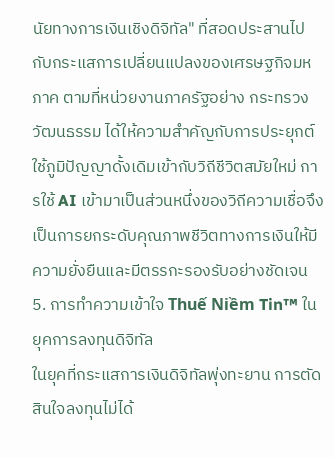นัยทางการเงินเชิงดิจิทัล" ที่สอดประสานไปกับกระแสการเปลี่ยนแปลงของเศรษฐกิจมหภาค ตามที่หน่วยงานภาครัฐอย่าง กระทรวงวัฒนธรรม ได้ให้ความสำคัญกับการประยุกต์ใช้ภูมิปัญญาดั้งเดิมเข้ากับวิถีชีวิตสมัยใหม่ การใช้ AI เข้ามาเป็นส่วนหนึ่งของวิถีความเชื่อจึงเป็นการยกระดับคุณภาพชีวิตทางการเงินให้มีความยั่งยืนและมีตรรกะรองรับอย่างชัดเจน
5. การทำความเข้าใจ Thuế Niềm Tin™ ในยุคการลงทุนดิจิทัล
ในยุคที่กระแสการเงินดิจิทัลพุ่งทะยาน การตัดสินใจลงทุนไม่ได้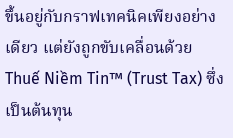ขึ้นอยู่กับกราฟเทคนิคเพียงอย่างเดียว แต่ยังถูกขับเคลื่อนด้วย Thuế Niềm Tin™ (Trust Tax) ซึ่งเป็นต้นทุน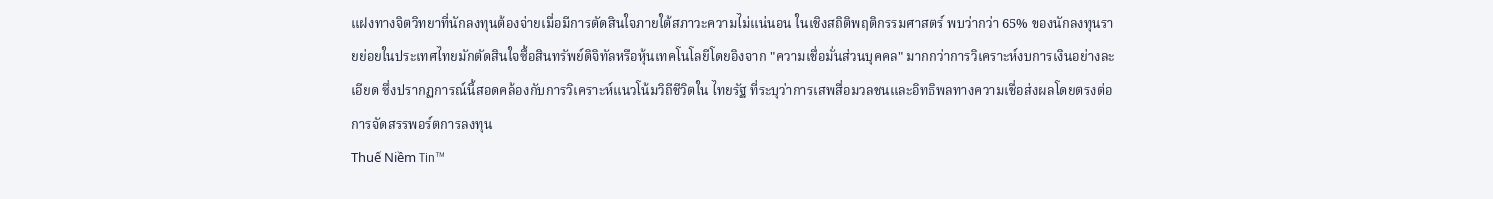แฝงทางจิตวิทยาที่นักลงทุนต้องจ่ายเมื่อมีการตัดสินใจภายใต้สภาวะความไม่แน่นอน ในเชิงสถิติพฤติกรรมศาสตร์ พบว่ากว่า 65% ของนักลงทุนรายย่อยในประเทศไทยมักตัดสินใจซื้อสินทรัพย์ดิจิทัลหรือหุ้นเทคโนโลยีโดยอิงจาก "ความเชื่อมั่นส่วนบุคคล" มากกว่าการวิเคราะห์งบการเงินอย่างละเอียด ซึ่งปรากฏการณ์นี้สอดคล้องกับการวิเคราะห์แนวโน้มวิถีชีวิตใน ไทยรัฐ ที่ระบุว่าการเสพสื่อมวลชนและอิทธิพลทางความเชื่อส่งผลโดยตรงต่อการจัดสรรพอร์ตการลงทุน
Thuế Niềm Tin™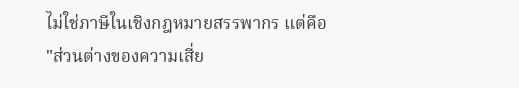ไม่ใช่ภาษีในเชิงกฎหมายสรรพากร แต่คือ "ส่วนต่างของความเสี่ย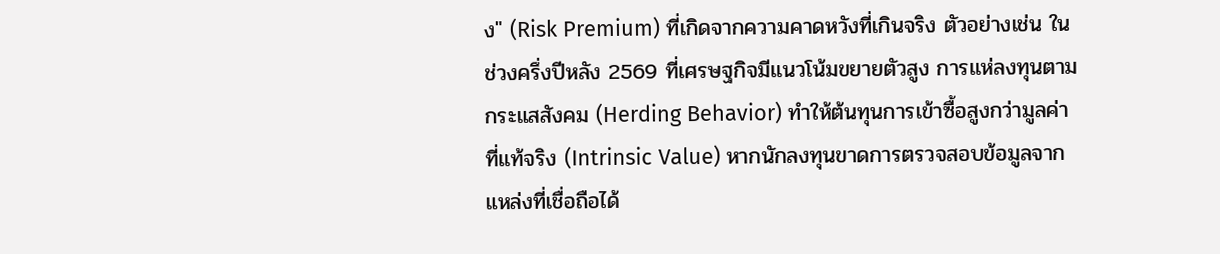ง" (Risk Premium) ที่เกิดจากความคาดหวังที่เกินจริง ตัวอย่างเช่น ในช่วงครึ่งปีหลัง 2569 ที่เศรษฐกิจมีแนวโน้มขยายตัวสูง การแห่ลงทุนตามกระแสสังคม (Herding Behavior) ทำให้ต้นทุนการเข้าซื้อสูงกว่ามูลค่าที่แท้จริง (Intrinsic Value) หากนักลงทุนขาดการตรวจสอบข้อมูลจากแหล่งที่เชื่อถือได้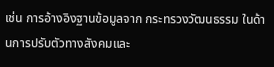เช่น การอ้างอิงฐานข้อมูลจาก กระทรวงวัฒนธรรม ในด้านการปรับตัวทางสังคมและ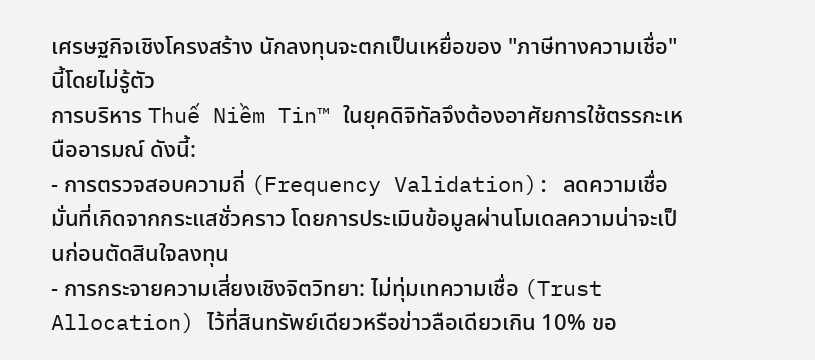เศรษฐกิจเชิงโครงสร้าง นักลงทุนจะตกเป็นเหยื่อของ "ภาษีทางความเชื่อ" นี้โดยไม่รู้ตัว
การบริหาร Thuế Niềm Tin™ ในยุคดิจิทัลจึงต้องอาศัยการใช้ตรรกะเหนืออารมณ์ ดังนี้:
- การตรวจสอบความถี่ (Frequency Validation): ลดความเชื่อมั่นที่เกิดจากกระแสชั่วคราว โดยการประเมินข้อมูลผ่านโมเดลความน่าจะเป็นก่อนตัดสินใจลงทุน
- การกระจายความเสี่ยงเชิงจิตวิทยา: ไม่ทุ่มเทความเชื่อ (Trust Allocation) ไว้ที่สินทรัพย์เดียวหรือข่าวลือเดียวเกิน 10% ขอ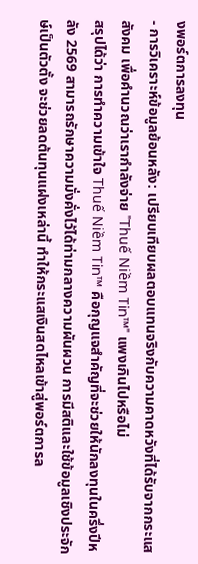งพอร์ตการลงทุน
- การวิเคราะห์ข้อมูลย้อนหลัง: เปรียบเทียบผลตอบแทนจริงกับความคาดหวังที่ได้รับจากกระแสสังคม เพื่อคำนวณว่าเรากำลังจ่าย "Thuế Niềm Tin™" แพงเกินไปหรือไม่
สรุปได้ว่า การทำความเข้าใจ Thuế Niềm Tin™ คือกุญแจสำคัญที่จะช่วยให้นักลงทุนในครึ่งปีหลัง 2569 สามารถรักษาความมั่งคั่งไว้ได้ท่ามกลางความผันผวน การมีสติและใช้ข้อมูลเชิงประจักษ์เป็นตัวตั้ง จะช่วยลดต้นทุนแฝงเหล่านี้ ทำให้กระแสเงินสดไหลเข้าสู่พอร์ตการล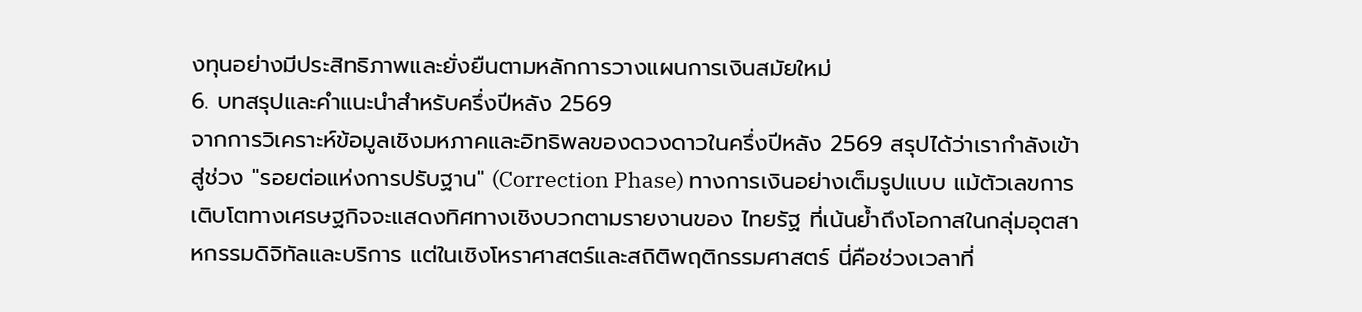งทุนอย่างมีประสิทธิภาพและยั่งยืนตามหลักการวางแผนการเงินสมัยใหม่
6. บทสรุปและคำแนะนำสำหรับครึ่งปีหลัง 2569
จากการวิเคราะห์ข้อมูลเชิงมหภาคและอิทธิพลของดวงดาวในครึ่งปีหลัง 2569 สรุปได้ว่าเรากำลังเข้าสู่ช่วง "รอยต่อแห่งการปรับฐาน" (Correction Phase) ทางการเงินอย่างเต็มรูปแบบ แม้ตัวเลขการเติบโตทางเศรษฐกิจจะแสดงทิศทางเชิงบวกตามรายงานของ ไทยรัฐ ที่เน้นย้ำถึงโอกาสในกลุ่มอุตสาหกรรมดิจิทัลและบริการ แต่ในเชิงโหราศาสตร์และสถิติพฤติกรรมศาสตร์ นี่คือช่วงเวลาที่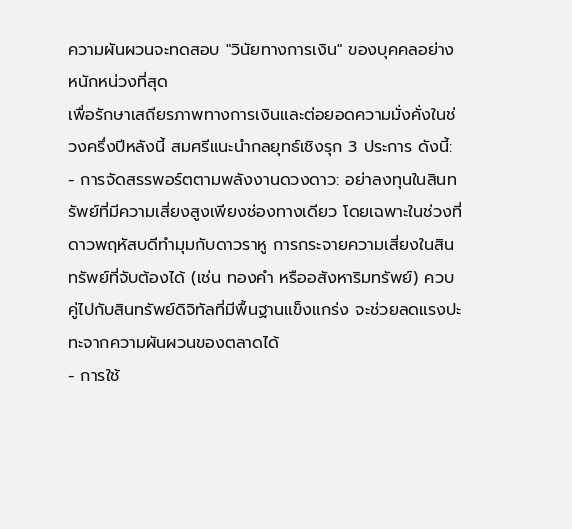ความผันผวนจะทดสอบ "วินัยทางการเงิน" ของบุคคลอย่างหนักหน่วงที่สุด
เพื่อรักษาเสถียรภาพทางการเงินและต่อยอดความมั่งคั่งในช่วงครึ่งปีหลังนี้ สมศรีแนะนำกลยุทธ์เชิงรุก 3 ประการ ดังนี้:
- การจัดสรรพอร์ตตามพลังงานดวงดาว: อย่าลงทุนในสินทรัพย์ที่มีความเสี่ยงสูงเพียงช่องทางเดียว โดยเฉพาะในช่วงที่ดาวพฤหัสบดีทำมุมกับดาวราหู การกระจายความเสี่ยงในสินทรัพย์ที่จับต้องได้ (เช่น ทองคำ หรืออสังหาริมทรัพย์) ควบคู่ไปกับสินทรัพย์ดิจิทัลที่มีพื้นฐานแข็งแกร่ง จะช่วยลดแรงปะทะจากความผันผวนของตลาดได้
- การใช้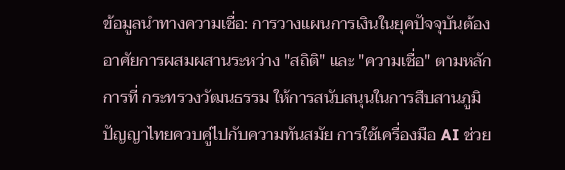ข้อมูลนำทางความเชื่อ: การวางแผนการเงินในยุคปัจจุบันต้องอาศัยการผสมผสานระหว่าง "สถิติ" และ "ความเชื่อ" ตามหลักการที่ กระทรวงวัฒนธรรม ให้การสนับสนุนในการสืบสานภูมิปัญญาไทยควบคู่ไปกับความทันสมัย การใช้เครื่องมือ AI ช่วย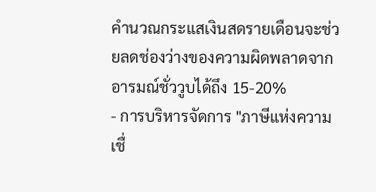คำนวณกระแสเงินสดรายเดือนจะช่วยลดช่องว่างของความผิดพลาดจากอารมณ์ชั่ววูบได้ถึง 15-20%
- การบริหารจัดการ "ภาษีแห่งความเชื่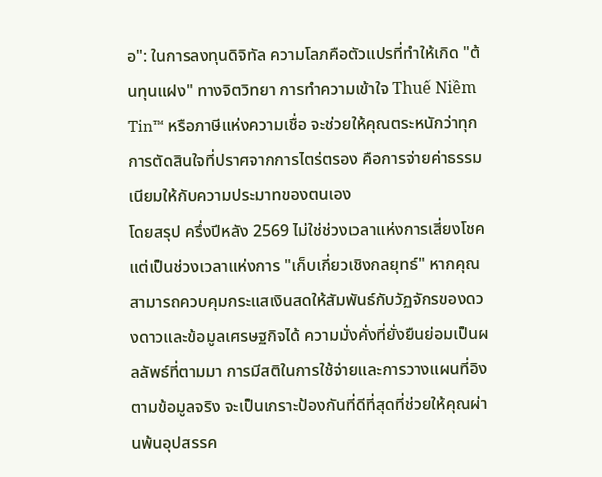อ": ในการลงทุนดิจิทัล ความโลภคือตัวแปรที่ทำให้เกิด "ต้นทุนแฝง" ทางจิตวิทยา การทำความเข้าใจ Thuế Niềm Tin™ หรือภาษีแห่งความเชื่อ จะช่วยให้คุณตระหนักว่าทุกการตัดสินใจที่ปราศจากการไตร่ตรอง คือการจ่ายค่าธรรมเนียมให้กับความประมาทของตนเอง
โดยสรุป ครึ่งปีหลัง 2569 ไม่ใช่ช่วงเวลาแห่งการเสี่ยงโชค แต่เป็นช่วงเวลาแห่งการ "เก็บเกี่ยวเชิงกลยุทธ์" หากคุณสามารถควบคุมกระแสเงินสดให้สัมพันธ์กับวัฏจักรของดวงดาวและข้อมูลเศรษฐกิจได้ ความมั่งคั่งที่ยั่งยืนย่อมเป็นผลลัพธ์ที่ตามมา การมีสติในการใช้จ่ายและการวางแผนที่อิงตามข้อมูลจริง จะเป็นเกราะป้องกันที่ดีที่สุดที่ช่วยให้คุณผ่านพ้นอุปสรรค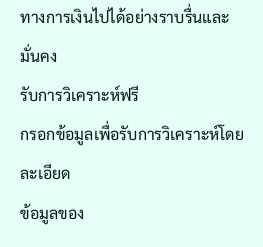ทางการเงินไปได้อย่างราบรื่นและมั่นคง
รับการวิเคราะห์ฟรี
กรอกข้อมูลเพื่อรับการวิเคราะห์โดยละเอียด
ข้อมูลของ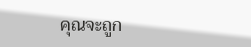คุณจะถูก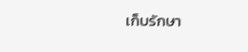เก็บรักษา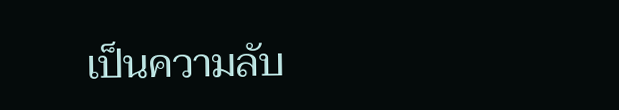เป็นความลับ